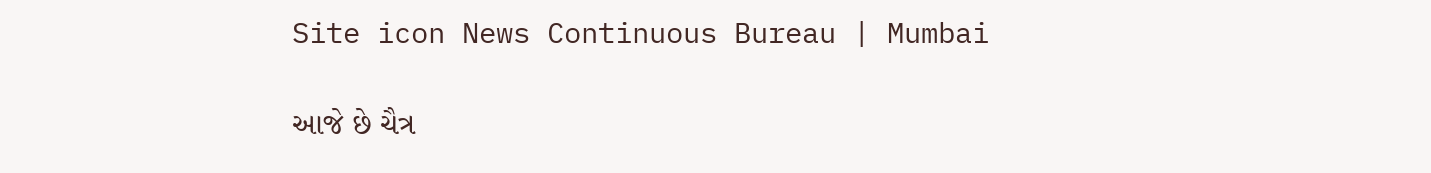Site icon News Continuous Bureau | Mumbai

આજે છે ચૈત્ર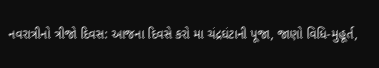નવરાત્રીનો ત્રીજો દિવસ: આજના દિવસે કરો મા ચંદ્રઘંટાની પૂજા, જાણો વિધિ-મુહૂર્ત,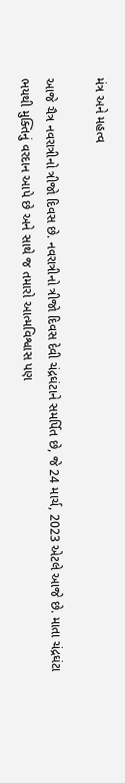મંત્ર અને મહત્વ

આજે ચૈત્ર નવરાત્રીનો ત્રીજો દિવસ છે. નવરાત્રીનો ત્રીજો દિવસ દેવી ચંદ્રઘંટાને સમર્પિત છે, જે 24 માર્ચ, 2023 એટલે આજે છે. માતા ચંદ્રઘંટા ભયથી મુક્તિનું વરદાન આપે છે અને સાથે જ તમારો આત્મવિશ્વાસ પણ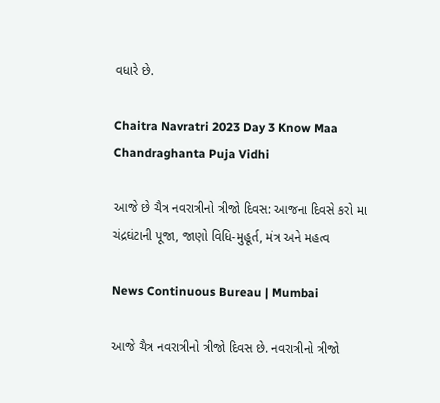વધારે છે.

Chaitra Navratri 2023 Day 3 Know Maa Chandraghanta Puja Vidhi

આજે છે ચૈત્ર નવરાત્રીનો ત્રીજો દિવસ: આજના દિવસે કરો મા ચંદ્રઘંટાની પૂજા, જાણો વિધિ-મુહૂર્ત, મંત્ર અને મહત્વ

News Continuous Bureau | Mumbai

આજે ચૈત્ર નવરાત્રીનો ત્રીજો દિવસ છે. નવરાત્રીનો ત્રીજો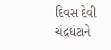દિવસ દેવી ચંદ્રઘંટાને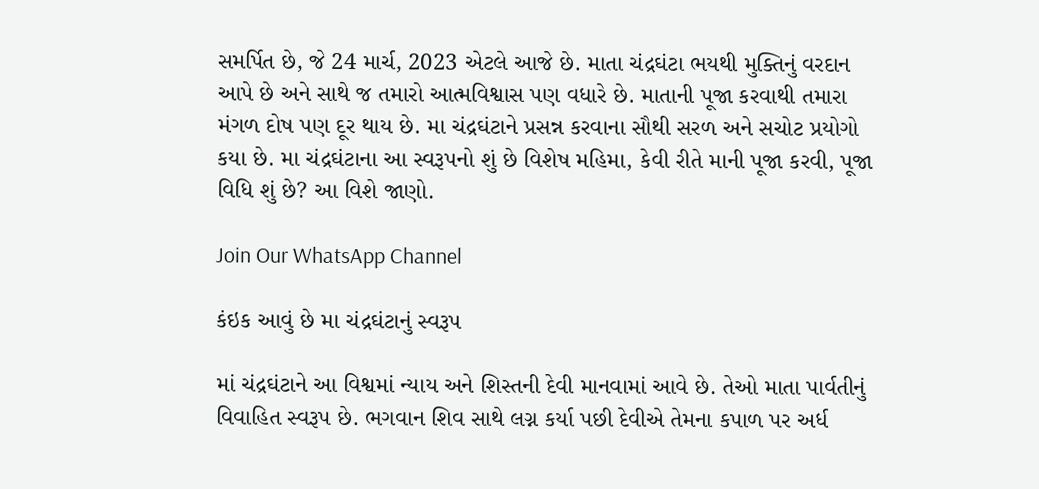સમર્પિત છે, જે 24 માર્ચ, 2023 એટલે આજે છે. માતા ચંદ્રઘંટા ભયથી મુક્તિનું વરદાન આપે છે અને સાથે જ તમારો આત્મવિશ્વાસ પણ વધારે છે. માતાની પૂજા કરવાથી તમારા મંગળ દોષ પણ દૂર થાય છે. મા ચંદ્રઘંટાને પ્રસન્ન કરવાના સૌથી સરળ અને સચોટ પ્રયોગો કયા છે. મા ચંદ્રઘંટાના આ સ્વરૂપનો શું છે વિશેષ મહિમા, કેવી રીતે માની પૂજા કરવી, પૂજા વિધિ શું છે? આ વિશે જાણો.

Join Our WhatsApp Channel

કંઇક આવું છે મા ચંદ્રઘંટાનું સ્વરૂપ

માં ચંદ્રઘંટાને આ વિશ્વમાં ન્યાય અને શિસ્તની દેવી માનવામાં આવે છે. તેઓ માતા પાર્વતીનું વિવાહિત સ્વરૂપ છે. ભગવાન શિવ સાથે લગ્ન કર્યા પછી દેવીએ તેમના કપાળ પર અર્ધ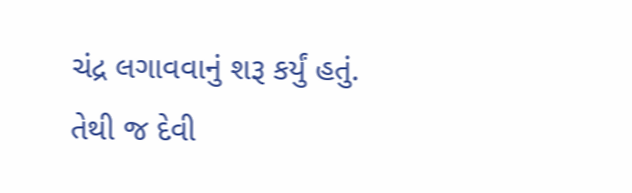ચંદ્ર લગાવવાનું શરૂ કર્યું હતું. તેથી જ દેવી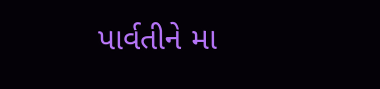પાર્વતીને મા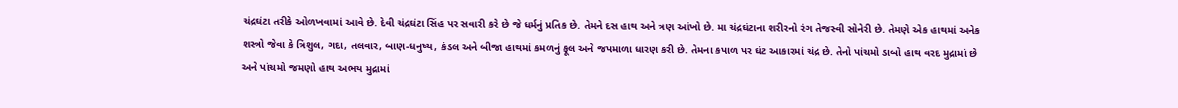ચંદ્રઘંટા તરીકે ઓળખવામાં આવે છે. દેવી ચંદ્રઘંટા સિંહ પર સવારી કરે છે જે ધર્મનું પ્રતિક છે. તેમને દસ હાથ અને ત્રણ આંખો છે. મા ચંદ્રઘંટાના શરીરનો રંગ તેજસ્વી સોનેરી છે. તેમણે એક હાથમાં અનેક શસ્ત્રો જેવા કે ત્રિશુલ, ગદા, તલવાર, બાણ-ધનુષ્ય, કંડલ અને બીજા હાથમાં કમળનું ફૂલ અને જપમાળા ધારણ કરી છે. તેમના કપાળ પર ઘંટ આકારમાં ચંદ્ર છે. તેનો પાંચમો ડાબો હાથ વરદ મુદ્રામાં છે અને પાંચમો જમણો હાથ અભય મુદ્રામાં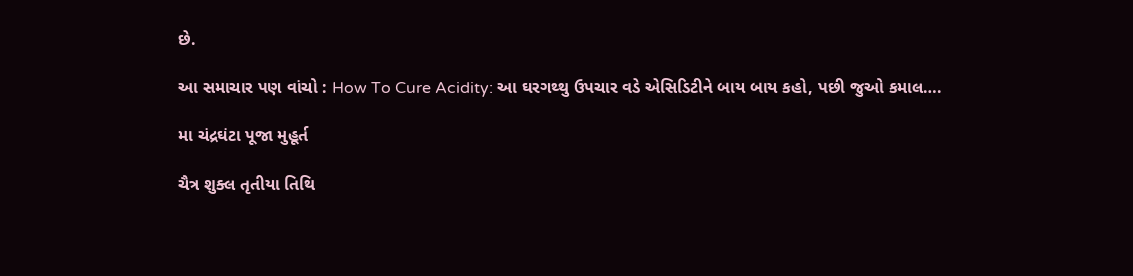છે.

આ સમાચાર પણ વાંચો : How To Cure Acidity: આ ઘરગથ્થુ ઉપચાર વડે એસિડિટીને બાય બાય કહો, પછી જુઓ કમાલ….

મા ચંદ્રઘંટા પૂજા મુહૂર્ત

ચૈત્ર શુક્લ તૃતીયા તિથિ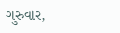ગુરુવાર,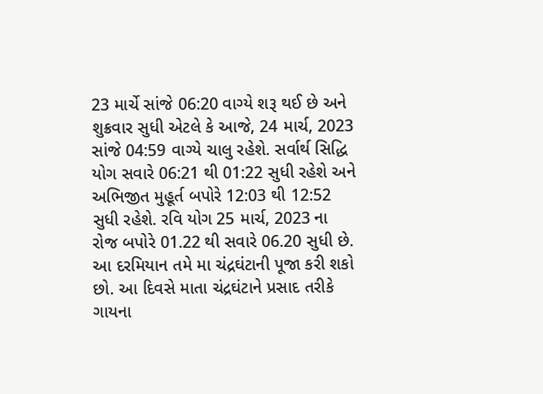23 માર્ચે સાંજે 06:20 વાગ્યે શરૂ થઈ છે અને શુક્રવાર સુધી એટલે કે આજે, 24 માર્ચ, 2023 સાંજે 04:59 વાગ્યે ચાલુ રહેશે. સર્વાર્થ સિદ્ધિ યોગ સવારે 06:21 થી 01:22 સુધી રહેશે અને અભિજીત મુહૂર્ત બપોરે 12:03 થી 12:52 સુધી રહેશે. રવિ યોગ 25 માર્ચ, 2023 ના રોજ બપોરે 01.22 થી સવારે 06.20 સુધી છે. આ દરમિયાન તમે મા ચંદ્રઘંટાની પૂજા કરી શકો છો. આ દિવસે માતા ચંદ્રઘંટાને પ્રસાદ તરીકે ગાયના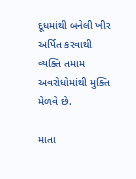દૂધમાંથી બનેલી ખીર અર્પિત કરવાથી વ્યક્તિ તમામ અવરોધોમાંથી મુક્તિ મેળવે છે.

માતા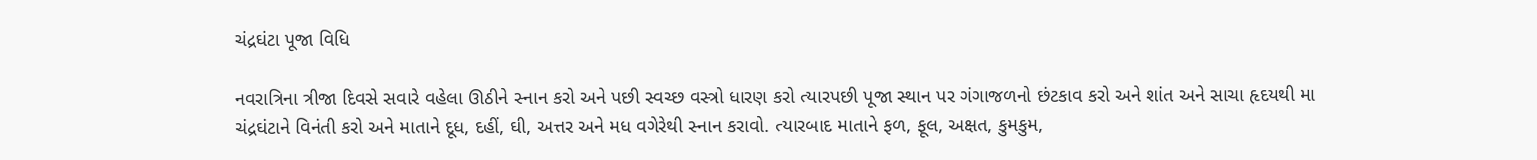ચંદ્રઘંટા પૂજા વિધિ

નવરાત્રિના ત્રીજા દિવસે સવારે વહેલા ઊઠીને સ્નાન કરો અને પછી સ્વચ્છ વસ્ત્રો ધારણ કરો ત્યારપછી પૂજા સ્થાન પર ગંગાજળનો છંટકાવ કરો અને શાંત અને સાચા હૃદયથી મા ચંદ્રઘંટાને વિનંતી કરો અને માતાને દૂધ, દહીં, ઘી, અત્તર અને મધ વગેરેથી સ્નાન કરાવો. ત્યારબાદ માતાને ફળ, ફૂલ, અક્ષત, કુમકુમ,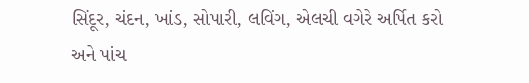સિંદૂર, ચંદન, ખાંડ, સોપારી, લવિંગ, એલચી વગેરે અર્પિત કરો અને પાંચ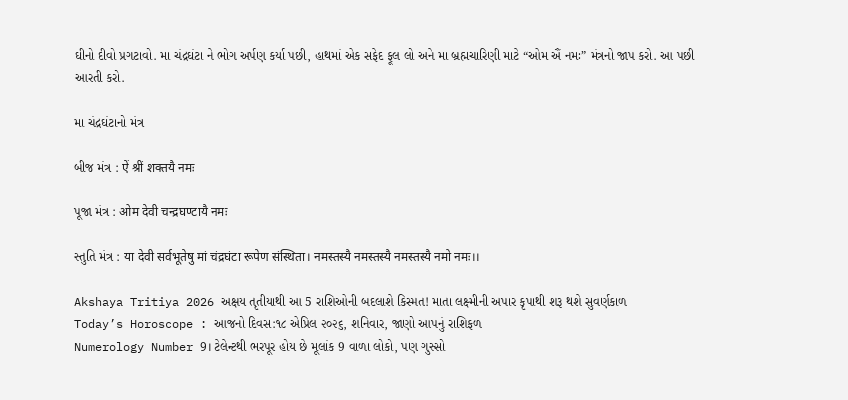ઘીનો દીવો પ્રગટાવો. મા ચંદ્રઘંટા ને ભોગ અર્પણ કર્યા પછી, હાથમાં એક સફેદ ફૂલ લો અને મા બ્રહ્મચારિણી માટે “ઓમ ઐં નમઃ” મંત્રનો જાપ કરો. આ પછી આરતી કરો.

મા ચંદ્રઘંટાનો મંત્ર

બીજ મંત્ર : ऐं श्रीं शक्तयै नमः

પૂજા મંત્ર : ओम देवी चन्द्रघण्टायै नमः

સ્તુતિ મંત્ર : या देवी सर्वभूतेषु मां चंद्रघंटा रूपेण संस्थिता। नमस्तस्यै नमस्तस्यै नमस्तस्यै नमो नमः।।

Akshaya Tritiya 2026 અક્ષય તૃતીયાથી આ 5 રાશિઓની બદલાશે કિસ્મત! માતા લક્ષ્મીની અપાર કૃપાથી શરૂ થશે સુવર્ણકાળ
Today’s Horoscope : આજનો દિવસ:૧૮ એપ્રિલ ૨૦૨૬, શનિવાર, જાણો આપનું રાશિફળ
Numerology Number 9। ટેલેન્ટથી ભરપૂર હોય છે મૂલાંક 9 વાળા લોકો, પણ ગુસ્સો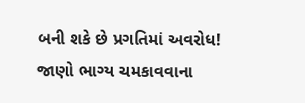બની શકે છે પ્રગતિમાં અવરોધ! જાણો ભાગ્ય ચમકાવવાના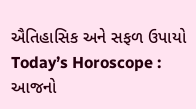ઐતિહાસિક અને સફળ ઉપાયો
Today’s Horoscope : આજનો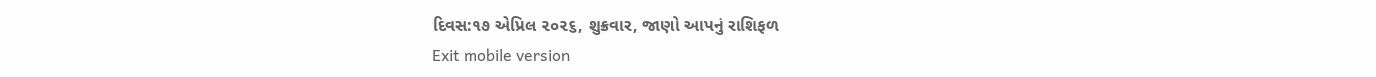દિવસ:૧૭ એપ્રિલ ૨૦૨૬, શુક્રવાર, જાણો આપનું રાશિફળ
Exit mobile version